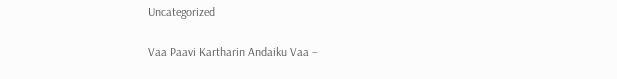Uncategorized

Vaa Paavi Kartharin Andaiku Vaa –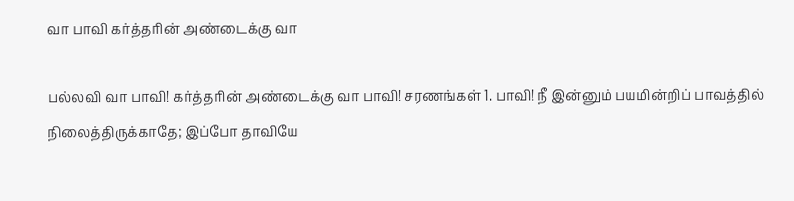வா பாவி கர்த்தரின் அண்டைக்கு வா

பல்லவி வா பாவி! கர்த்தரின் அண்டைக்கு வா பாவி! சரணங்கள் 1. பாவி! நீ இன்னும் பயமின்றிப் பாவத்தில் நிலைத்திருக்காதே; இப்போ தாவியே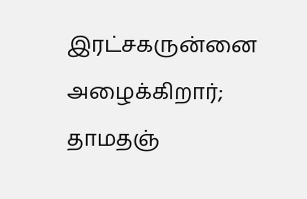இரட்சகருன்னை அழைக்கிறார்; தாமதஞ்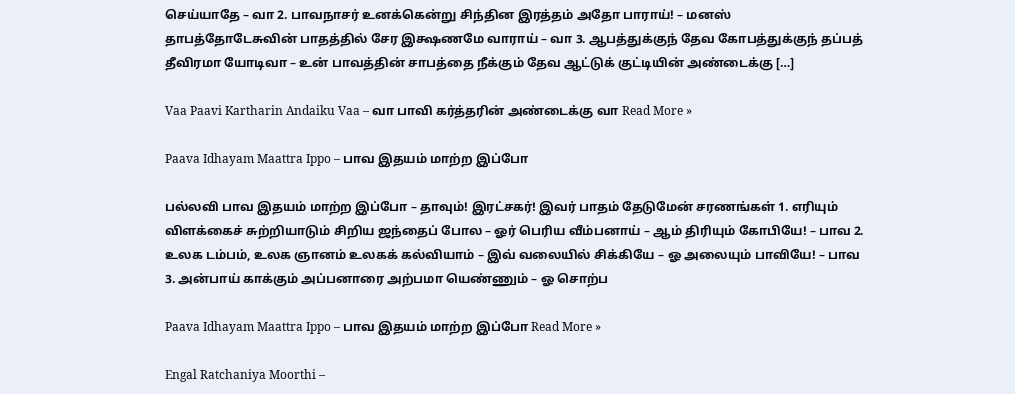செய்யாதே – வா 2. பாவநாசர் உனக்கென்று சிந்தின இரத்தம் அதோ பாராய்! – மனஸ் தாபத்தோடேசுவின் பாதத்தில் சேர இக்ஷணமே வாராய் – வா 3. ஆபத்துக்குந் தேவ கோபத்துக்குந் தப்பத் தீவிரமா யோடிவா – உன் பாவத்தின் சாபத்தை நீக்கும் தேவ ஆட்டுக் குட்டியின் அண்டைக்கு […]

Vaa Paavi Kartharin Andaiku Vaa – வா பாவி கர்த்தரின் அண்டைக்கு வா Read More »

Paava Idhayam Maattra Ippo – பாவ இதயம் மாற்ற இப்போ

பல்லவி பாவ இதயம் மாற்ற இப்போ – தாவும்! இரட்சகர்! இவர் பாதம் தேடுமேன் சரணங்கள் 1. எரியும் விளக்கைச் சுற்றியாடும் சிறிய ஜந்தைப் போல – ஓர் பெரிய வீம்பனாய் – ஆம் திரியும் கோபியே! – பாவ 2. உலக டம்பம், உலக ஞானம் உலகக் கல்வியாம் – இவ் வலையில் சிக்கியே – ஓ அலையும் பாவியே! – பாவ 3. அன்பாய் காக்கும் அப்பனாரை அற்பமா யெண்ணும் – ஓ சொற்ப

Paava Idhayam Maattra Ippo – பாவ இதயம் மாற்ற இப்போ Read More »

Engal Ratchaniya Moorthi –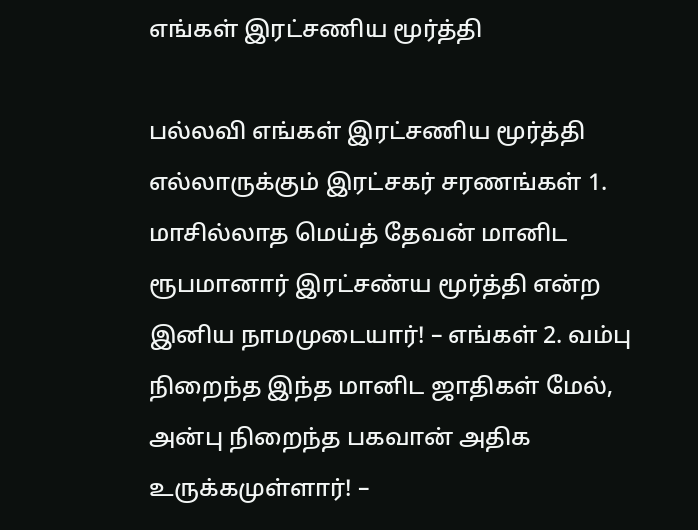எங்கள் இரட்சணிய மூர்த்தி

பல்லவி எங்கள் இரட்சணிய மூர்த்தி எல்லாருக்கும் இரட்சகர் சரணங்கள் 1. மாசில்லாத மெய்த் தேவன் மானிட ரூபமானார் இரட்சண்ய மூர்த்தி என்ற இனிய நாமமுடையார்! – எங்கள் 2. வம்பு நிறைந்த இந்த மானிட ஜாதிகள் மேல், அன்பு நிறைந்த பகவான் அதிக உருக்கமுள்ளார்! –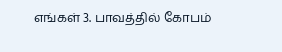எங்கள் 3. பாவத்தில் கோபம்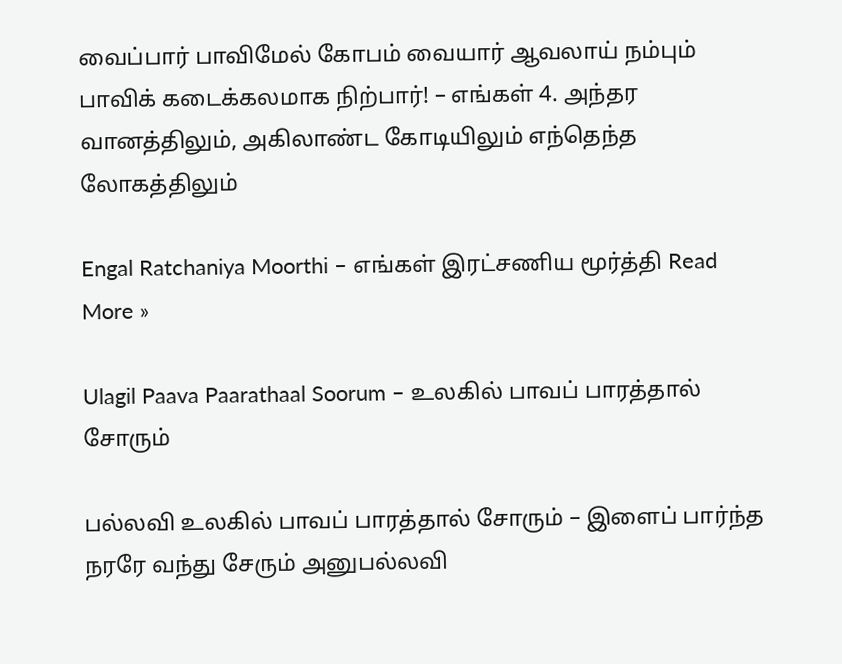வைப்பார் பாவிமேல் கோபம் வையார் ஆவலாய் நம்பும் பாவிக் கடைக்கலமாக நிற்பார்! – எங்கள் 4. அந்தர வானத்திலும், அகிலாண்ட கோடியிலும் எந்தெந்த லோகத்திலும்

Engal Ratchaniya Moorthi – எங்கள் இரட்சணிய மூர்த்தி Read More »

Ulagil Paava Paarathaal Soorum – உலகில் பாவப் பாரத்தால் சோரும்

பல்லவி உலகில் பாவப் பாரத்தால் சோரும் – இளைப் பார்ந்த நரரே வந்து சேரும் அனுபல்லவி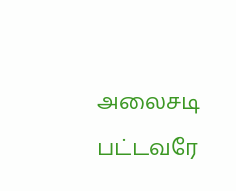அலைசடி பட்டவரே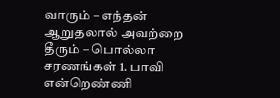வாரும் – எந்தன் ஆறுதலால் அவற்றை தீரும் – பொல்லா சரணங்கள் 1. பாவி என்றெண்ணி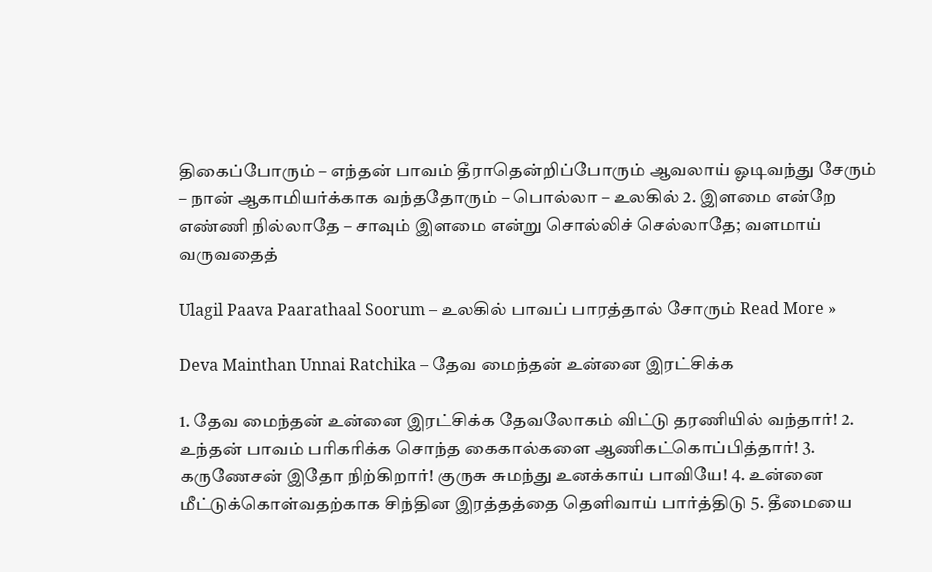திகைப்போரும் – எந்தன் பாவம் தீராதென்றிப்போரும் ஆவலாய் ஓடிவந்து சேரும் – நான் ஆகாமியர்க்காக வந்ததோரும் – பொல்லா – உலகில் 2. இளமை என்றே எண்ணி நில்லாதே – சாவும் இளமை என்று சொல்லிச் செல்லாதே; வளமாய் வருவதைத்

Ulagil Paava Paarathaal Soorum – உலகில் பாவப் பாரத்தால் சோரும் Read More »

Deva Mainthan Unnai Ratchika – தேவ மைந்தன் உன்னை இரட்சிக்க

1. தேவ மைந்தன் உன்னை இரட்சிக்க தேவலோகம் விட்டு தரணியில் வந்தார்! 2. உந்தன் பாவம் பரிகரிக்க சொந்த கைகால்களை ஆணிகட்கொப்பித்தார்! 3. கருணேசன் இதோ நிற்கிறார்! குருசு சுமந்து உனக்காய் பாவியே! 4. உன்னை மீட்டுக்கொள்வதற்காக சிந்தின இரத்தத்தை தெளிவாய் பார்த்திடு 5. தீமையை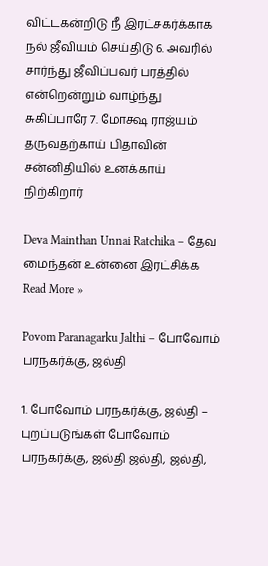விட்டகன்றிடு நீ இரட்சகர்க்காக நல் ஜீவியம் செய்திடு 6. அவரில் சார்ந்து ஜீவிப்பவர் பரத்தில் என்றென்றும் வாழ்ந்து சுகிப்பாரே 7. மோக்ஷ ராஜ்யம் தருவதற்காய் பிதாவின் சன்னிதியில் உனக்காய் நிற்கிறார்

Deva Mainthan Unnai Ratchika – தேவ மைந்தன் உன்னை இரட்சிக்க Read More »

Povom Paranagarku Jalthi – போவோம் பரநகர்க்கு, ஜல்தி

1. போவோம் பரநகர்க்கு, ஜல்தி – புறப்படுங்கள் போவோம் பரநகர்க்கு, ஜல்தி ஜல்தி, ஜல்தி,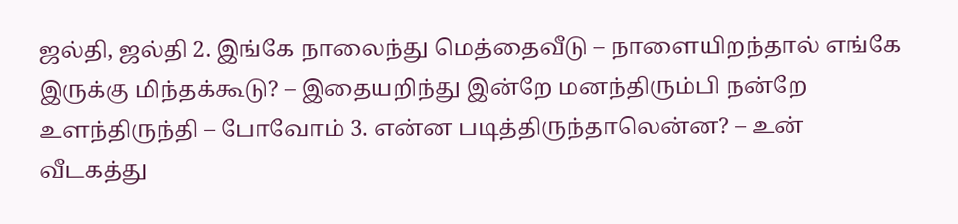ஜல்தி, ஜல்தி 2. இங்கே நாலைந்து மெத்தைவீடு – நாளையிறந்தால் எங்கே இருக்கு மிந்தக்கூடு? – இதையறிந்து இன்றே மனந்திரும்பி நன்றே உளந்திருந்தி – போவோம் 3. என்ன படித்திருந்தாலென்ன? – உன் வீடகத்து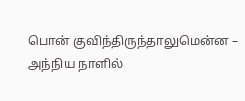பொன் குவிந்திருந்தாலுமென்ன – அந்நிய நாளில்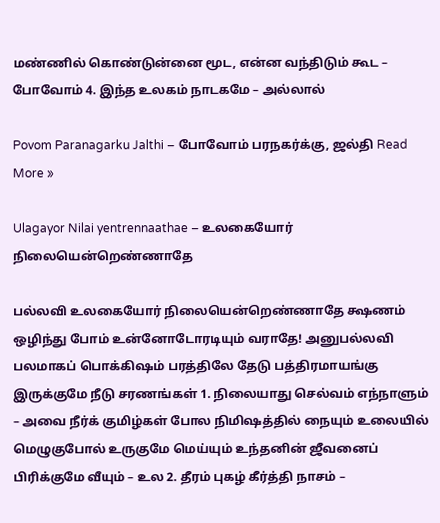மண்ணில் கொண்டுன்னை மூட, என்ன வந்திடும் கூட – போவோம் 4. இந்த உலகம் நாடகமே – அல்லால்

Povom Paranagarku Jalthi – போவோம் பரநகர்க்கு, ஜல்தி Read More »

Ulagayor Nilai yentrennaathae – உலகையோர் நிலையென்றெண்ணாதே

பல்லவி உலகையோர் நிலையென்றெண்ணாதே க்ஷணம் ஒழிந்து போம் உன்னோடோரடியும் வராதே! அனுபல்லவி பலமாகப் பொக்கிஷம் பரத்திலே தேடு பத்திரமாயங்கு இருக்குமே நீடு சரணங்கள் 1. நிலையாது செல்வம் எந்நாளும் – அவை நீர்க் குமிழ்கள் போல நிமிஷத்தில் நையும் உலையில் மெழுகுபோல் உருகுமே மெய்யும் உந்தனின் ஜீவனைப் பிரிக்குமே வீயும் – உல 2. தீரம் புகழ் கீர்த்தி நாசம் –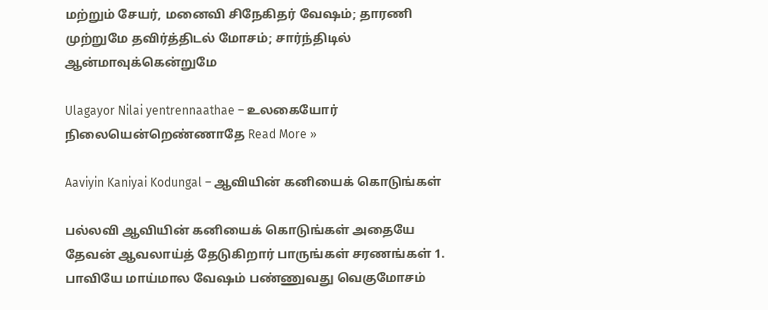மற்றும் சேயர், மனைவி சிநேகிதர் வேஷம்; தாரணி முற்றுமே தவிர்த்திடல் மோசம்; சார்ந்திடில் ஆன்மாவுக்கென்றுமே

Ulagayor Nilai yentrennaathae – உலகையோர் நிலையென்றெண்ணாதே Read More »

Aaviyin Kaniyai Kodungal – ஆவியின் கனியைக் கொடுங்கள்

பல்லவி ஆவியின் கனியைக் கொடுங்கள் அதையே தேவன் ஆவலாய்த் தேடுகிறார் பாருங்கள் சரணங்கள் 1. பாவியே மாய்மால வேஷம் பண்ணுவது வெகுமோசம்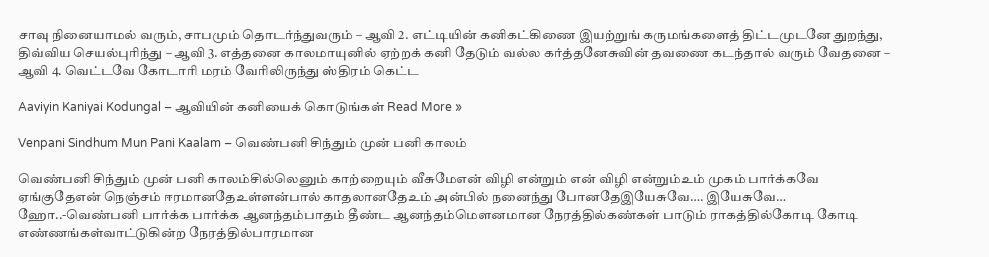சாவு நினையாமல் வரும், சாபமும் தொடர்ந்துவரும் – ஆவி 2. எட்டியின் கனிகட்கிணை இயற்றுங் கருமங்களைத் திட்டமுடனே துறந்து, திவ்விய செயல்புரிந்து – ஆவி 3. எத்தனை காலமாயுனில் ஏற்றக் கனி தேடும் வல்ல கர்த்தனேசுவின் தவணை கடந்தால் வரும் வேதனை – ஆவி 4. வெட்டவே கோடாரி மரம் வேரிலிருந்து ஸ்திரம் கெட்ட

Aaviyin Kaniyai Kodungal – ஆவியின் கனியைக் கொடுங்கள் Read More »

Venpani Sindhum Mun Pani Kaalam – வெண்பனி சிந்தும் முன் பனி காலம்

வெண்பனி சிந்தும் முன் பனி காலம்சில்லெனும் காற்றையும் வீசுமேஎன் விழி என்றும் என் விழி என்றும்உம் முகம் பார்க்கவே ஏங்குதேஎன் நெஞ்சம் ஈரமானதேஉள்ளன்பால் காதலானதேஉம் அன்பில் நனைந்து போனதேஇயேசுவே…. இயேசுவே… ஹோ..-வெண்பனி பார்க்க பார்க்க ஆனந்தம்பாதம் தீண்ட ஆனந்தம்மௌனமான நேரத்தில்கண்கள் பாடும் ராகத்தில்கோடி கோடி எண்ணங்கள்வாட்டுகின்ற நேரத்தில்பாரமான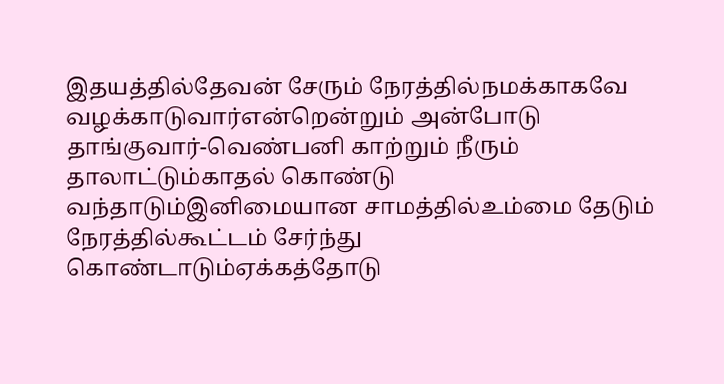இதயத்தில்தேவன் சேரும் நேரத்தில்நமக்காகவே வழக்காடுவார்என்றென்றும் அன்போடு தாங்குவார்-வெண்பனி காற்றும் நீரும் தாலாட்டும்காதல் கொண்டு வந்தாடும்இனிமையான சாமத்தில்உம்மை தேடும் நேரத்தில்கூட்டம் சேர்ந்து கொண்டாடும்ஏக்கத்தோடு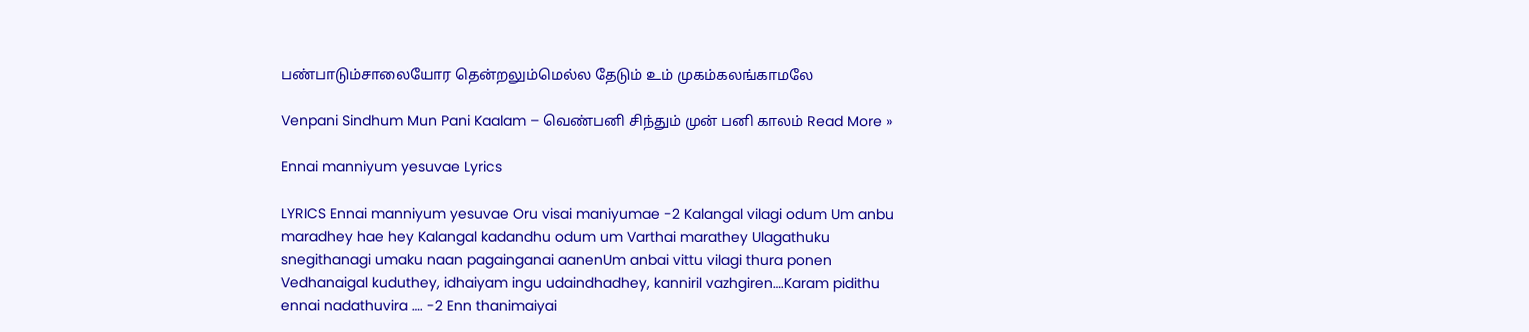பண்பாடும்சாலையோர தென்றலும்மெல்ல தேடும் உம் முகம்கலங்காமலே

Venpani Sindhum Mun Pani Kaalam – வெண்பனி சிந்தும் முன் பனி காலம் Read More »

Ennai manniyum yesuvae Lyrics

LYRICS Ennai manniyum yesuvae Oru visai maniyumae -2 Kalangal vilagi odum Um anbu maradhey hae hey Kalangal kadandhu odum um Varthai marathey Ulagathuku snegithanagi umaku naan pagainganai aanenUm anbai vittu vilagi thura ponen Vedhanaigal kuduthey, idhaiyam ingu udaindhadhey, kanniril vazhgiren….Karam pidithu ennai nadathuvira …. -2 Enn thanimaiyai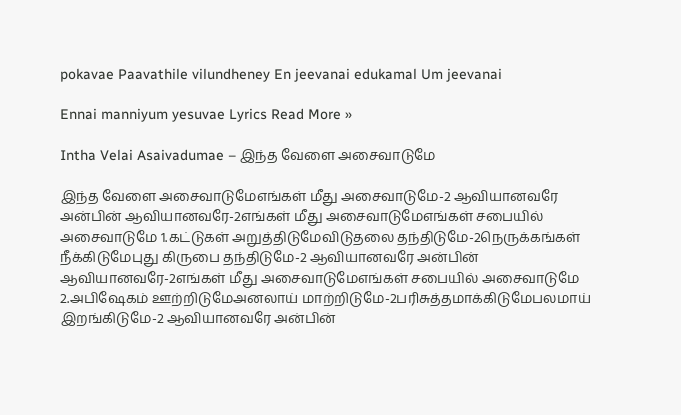pokavae Paavathile vilundheney En jeevanai edukamal Um jeevanai

Ennai manniyum yesuvae Lyrics Read More »

Intha Velai Asaivadumae – இந்த வேளை அசைவாடுமே

இந்த வேளை அசைவாடுமேஎங்கள் மீது அசைவாடுமே-2 ஆவியானவரே அன்பின் ஆவியானவரே-2எங்கள் மீது அசைவாடுமேஎங்கள் சபையில் அசைவாடுமே 1.கட்டுகள் அறுத்திடுமேவிடுதலை தந்திடுமே-2நெருக்கங்கள் நீக்கிடுமேபுது கிருபை தந்திடுமே-2 ஆவியானவரே அன்பின் ஆவியானவரே-2எங்கள் மீது அசைவாடுமேஎங்கள் சபையில் அசைவாடுமே 2.அபிஷேகம் ஊற்றிடுமேஅனலாய் மாற்றிடுமே-2பரிசுத்தமாக்கிடுமேபலமாய் இறங்கிடுமே-2 ஆவியானவரே அன்பின்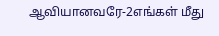ஆவியானவரே-2எங்கள் மீது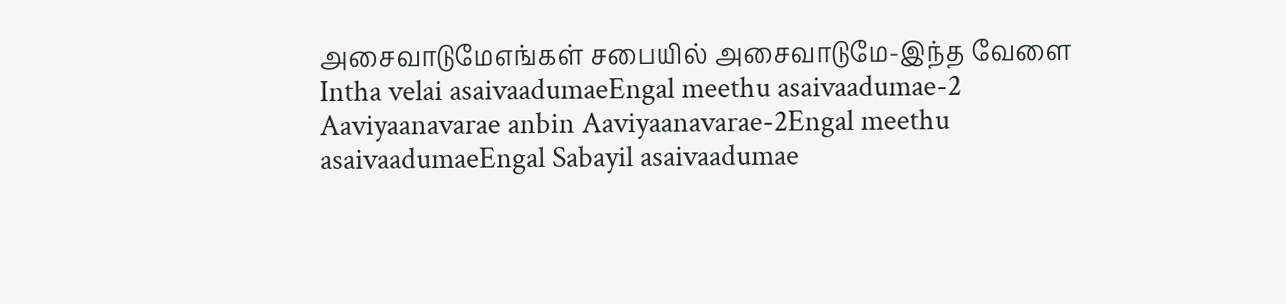அசைவாடுமேஎங்கள் சபையில் அசைவாடுமே-இந்த வேளை Intha velai asaivaadumaeEngal meethu asaivaadumae-2 Aaviyaanavarae anbin Aaviyaanavarae-2Engal meethu asaivaadumaeEngal Sabayil asaivaadumae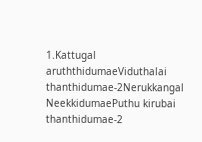1.Kattugal aruththidumaeViduthalai thanthidumae-2Nerukkangal NeekkidumaePuthu kirubai thanthidumae-2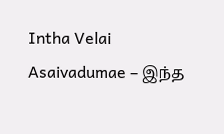Intha Velai Asaivadumae – இந்த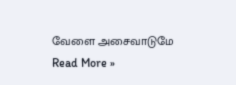வேளை அசைவாடுமே Read More »